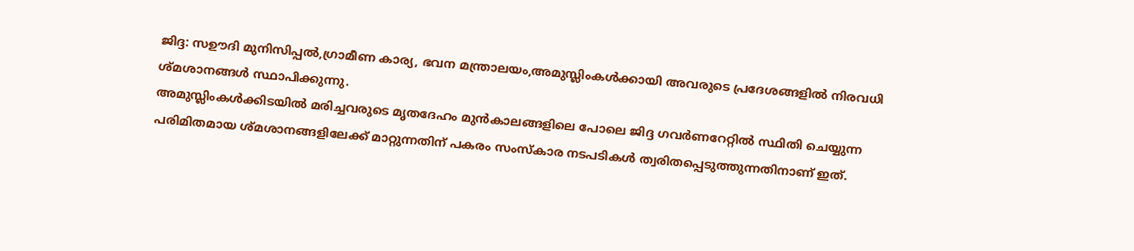ജിദ്ദ: സഊദി മുനിസിപ്പൽ,ഗ്രാമീണ കാര്യ, ഭവന മന്ത്രാലയം,അമുസ്ലിംകൾക്കായി അവരുടെ പ്രദേശങ്ങളിൽ നിരവധി ശ്മശാനങ്ങൾ സ്ഥാപിക്കുന്നു.
അമുസ്ലിംകൾക്കിടയിൽ മരിച്ചവരുടെ മൃതദേഹം മുൻകാലങ്ങളിലെ പോലെ ജിദ്ദ ഗവർണറേറ്റിൽ സ്ഥിതി ചെയ്യുന്ന പരിമിതമായ ശ്മശാനങ്ങളിലേക്ക് മാറ്റുന്നതിന് പകരം സംസ്കാര നടപടികൾ ത്വരിതപ്പെടുത്തുന്നതിനാണ് ഇത്.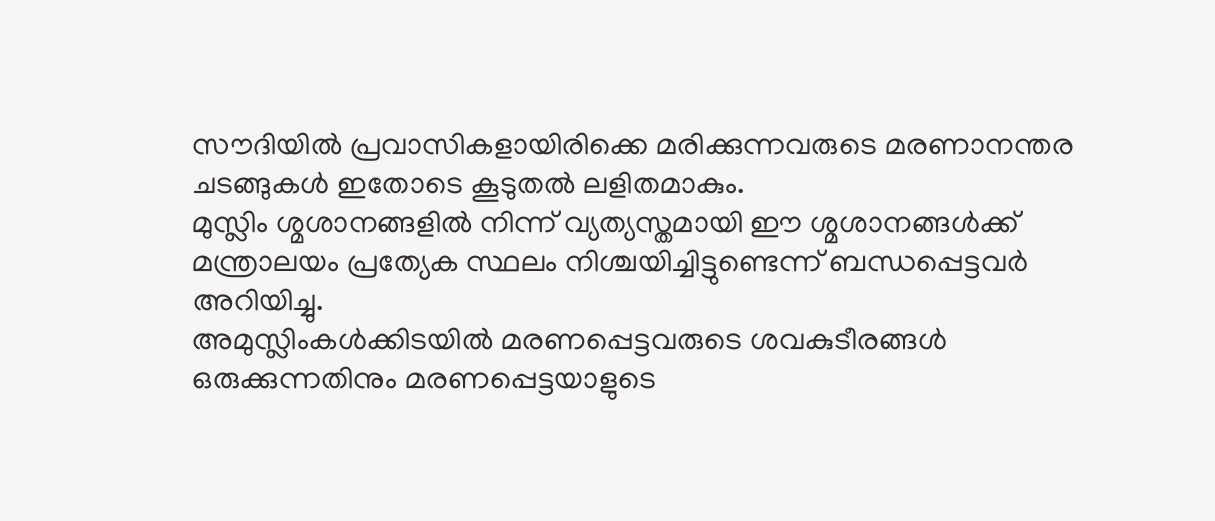സൗദിയിൽ പ്രവാസികളായിരിക്കെ മരിക്കുന്നവരുടെ മരണാനന്തര ചടങ്ങുകൾ ഇതോടെ കൂടുതൽ ലളിതമാകും.
മുസ്ലിം ശ്മശാനങ്ങളിൽ നിന്ന് വ്യത്യസ്തമായി ഈ ശ്മശാനങ്ങൾക്ക് മന്ത്രാലയം പ്രത്യേക സ്ഥലം നിശ്ചയിച്ചിട്ടുണ്ടെന്ന് ബന്ധപ്പെട്ടവർ അറിയിച്ചു.
അമുസ്ലിംകൾക്കിടയിൽ മരണപ്പെട്ടവരുടെ ശവകുടീരങ്ങൾ ഒരുക്കുന്നതിനും മരണപ്പെട്ടയാളുടെ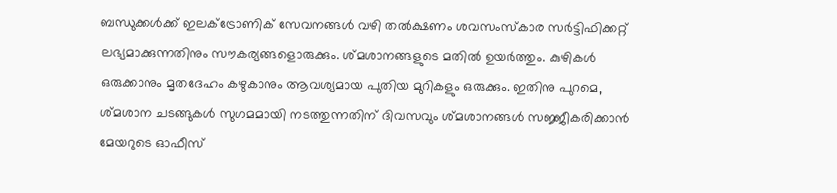ബന്ധുക്കൾക്ക് ഇലക്ട്രോണിക് സേവനങ്ങൾ വഴി തൽക്ഷണം ശവസംസ്കാര സർട്ടിഫിക്കറ്റ് ലഭ്യമാക്കുന്നതിനും സൗകര്യങ്ങളൊരുക്കും. ശ്മശാനങ്ങളുടെ മതിൽ ഉയർത്തും. കുഴികൾ ഒരുക്കാനും മൃതദേഹം കഴുകാനും ആവശ്യമായ പുതിയ മുറികളും ഒരുക്കും. ഇതിനു പുറമെ, ശ്മശാന ചടങ്ങുകൾ സുഗമമായി നടത്തുന്നതിന് ദിവസവും ശ്മശാനങ്ങൾ സജ്ജീകരിക്കാൻ മേയറുടെ ഓഫീസ്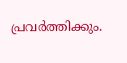പ്രവർത്തിക്കും.